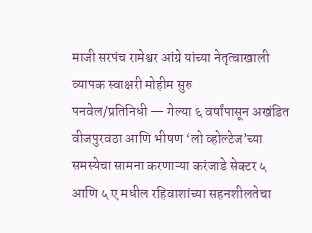माजी सरपंच रामेश्वर आंग्रे यांच्या नेतृत्वाखाली व्यापक स्वाक्षरी मोहीम सुरु
पनवेल/प्रतिनिधी — गेल्या ६ वर्षांपासून अखंडित वीजपुरवठा आणि भीषण ‘लो व्होल्टेज’च्या समस्येचा सामना करणाऱ्या करंजाडे सेक्टर ५ आणि ५ ए मधील रहिवाशांच्या सहनशीलतेचा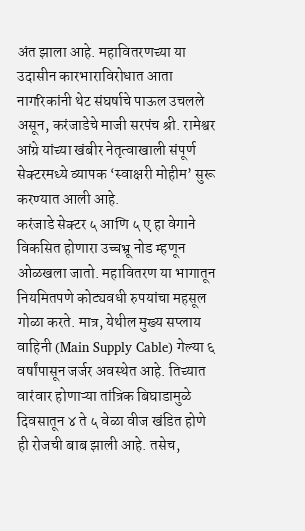अंत झाला आहे. महावितरणच्या या उदासीन कारभाराविरोधात आता नागरिकांनी थेट संघर्षाचे पाऊल उचलले असून, करंजाडेचे माजी सरपंच श्री. रामेश्वर आंग्रे यांच्या खंबीर नेतृत्वाखाली संपूर्ण सेक्टरमध्ये व्यापक ‘स्वाक्षरी मोहीम’ सुरू करण्यात आली आहे.
करंजाडे सेक्टर ५ आणि ५ ए हा वेगाने विकसित होणारा उच्चभ्रू नोड म्हणून ओळखला जातो. महावितरण या भागातून नियमितपणे कोट्यवधी रुपयांचा महसूल गोळा करते. मात्र, येथील मुख्य सप्लाय वाहिनी (Main Supply Cable) गेल्या ६ वर्षांपासून जर्जर अवस्थेत आहे. तिच्यात वारंवार होणाऱ्या तांत्रिक बिघाडामुळे दिवसातून ४ ते ५ वेळा वीज खंडित होणे ही रोजची बाब झाली आहे. तसेच,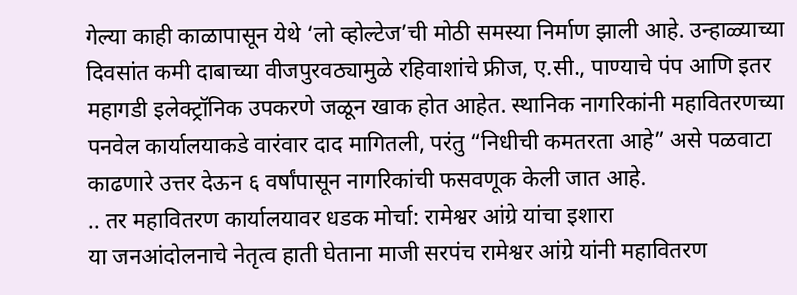गेल्या काही काळापासून येथे ‘लो व्होल्टेज’ची मोठी समस्या निर्माण झाली आहे. उन्हाळ्याच्या दिवसांत कमी दाबाच्या वीजपुरवठ्यामुळे रहिवाशांचे फ्रीज, ए.सी., पाण्याचे पंप आणि इतर महागडी इलेक्ट्रॉनिक उपकरणे जळून खाक होत आहेत. स्थानिक नागरिकांनी महावितरणच्या पनवेल कार्यालयाकडे वारंवार दाद मागितली, परंतु “निधीची कमतरता आहे” असे पळवाटा काढणारे उत्तर देऊन ६ वर्षांपासून नागरिकांची फसवणूक केली जात आहे.
.. तर महावितरण कार्यालयावर धडक मोर्चा: रामेश्वर आंग्रे यांचा इशारा
या जनआंदोलनाचे नेतृत्व हाती घेताना माजी सरपंच रामेश्वर आंग्रे यांनी महावितरण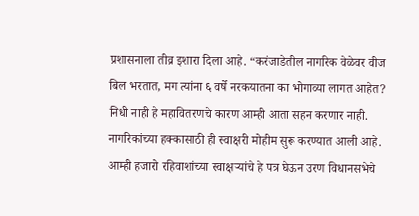प्रशासनाला तीव्र इशारा दिला आहे. “करंजाडेतील नागरिक वेळेवर वीज बिल भरतात, मग त्यांना ६ वर्षे नरकयातना का भोगाव्या लागत आहेत? निधी नाही हे महावितरणचे कारण आम्ही आता सहन करणार नाही. नागरिकांच्या हक्कासाठी ही स्वाक्षरी मोहीम सुरू करण्यात आली आहे. आम्ही हजारो रहिवाशांच्या स्वाक्षऱ्यांचे हे पत्र घेऊन उरण विधानसभेचे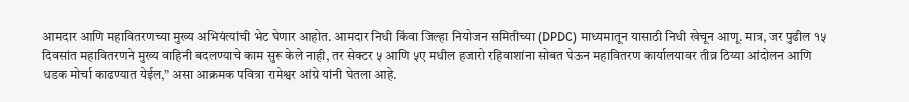आमदार आणि महावितरणच्या मुख्य अभियंत्यांची भेट घेणार आहोत. आमदार निधी किंवा जिल्हा नियोजन समितीच्या (DPDC) माध्यमातून यासाठी निधी खेचून आणू. मात्र, जर पुढील १५ दिवसांत महावितरणने मुख्य वाहिनी बदलण्याचे काम सुरू केले नाही, तर सेक्टर ५ आणि ५ए मधील हजारो रहिवाशांना सोबत घेऊन महावितरण कार्यालयावर तीव्र ठिय्या आंदोलन आणि धडक मोर्चा काढण्यात येईल,” असा आक्रमक पवित्रा रामेश्वर आंग्रे यांनी घेतला आहे.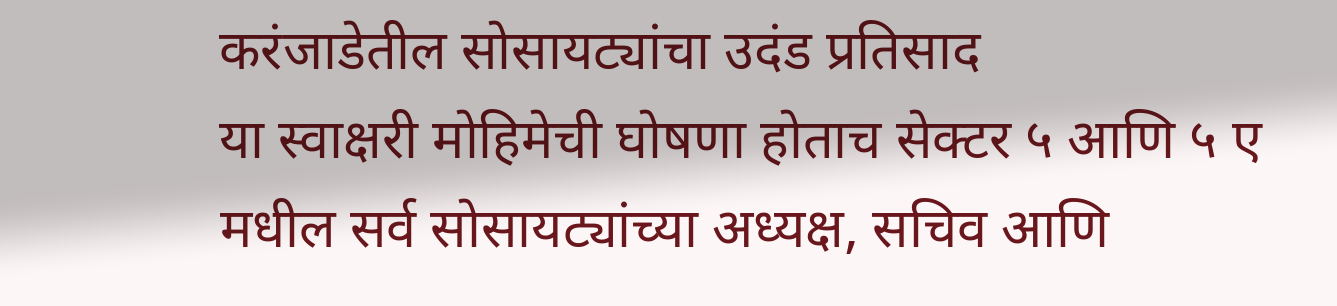करंजाडेतील सोसायट्यांचा उदंड प्रतिसाद
या स्वाक्षरी मोहिमेची घोषणा होताच सेक्टर ५ आणि ५ ए मधील सर्व सोसायट्यांच्या अध्यक्ष, सचिव आणि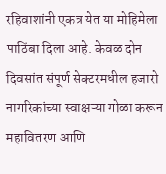रहिवाशांनी एकत्र येत या मोहिमेला पाठिंबा दिला आहे. केवळ दोन दिवसांत संपूर्ण सेक्टरमधील हजारो नागरिकांच्या स्वाक्षऱ्या गोळा करून महावितरण आणि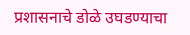प्रशासनाचे डोळे उघडण्याचा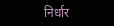निर्धार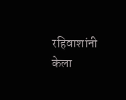रहिवाशांनी केला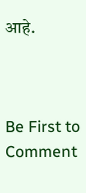आहे.



Be First to Comment